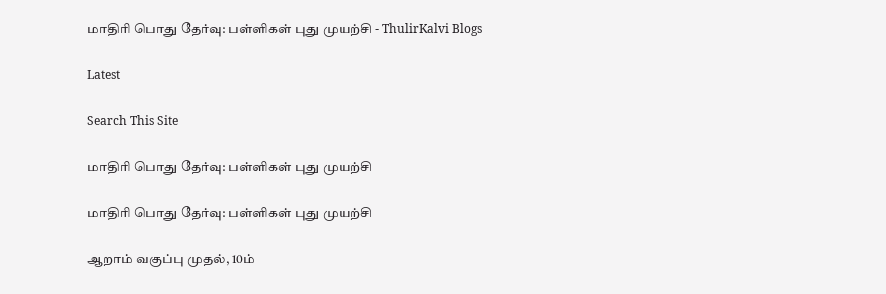மாதிரி பொது தேர்வு: பள்ளிகள் புது முயற்சி - ThulirKalvi Blogs

Latest

Search This Site

மாதிரி பொது தேர்வு: பள்ளிகள் புது முயற்சி

மாதிரி பொது தேர்வு: பள்ளிகள் புது முயற்சி

ஆறாம் வகுப்பு முதல், 10ம்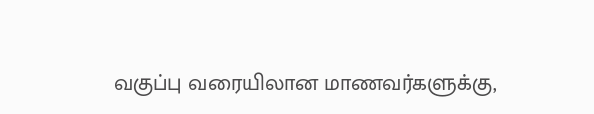வகுப்பு வரையிலான மாணவர்களுக்கு,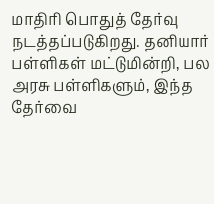மாதிரி பொதுத் தேர்வு நடத்தப்படுகிறது. தனியார் பள்ளிகள் மட்டுமின்றி, பல அரசு பள்ளிகளும், இந்த தேர்வை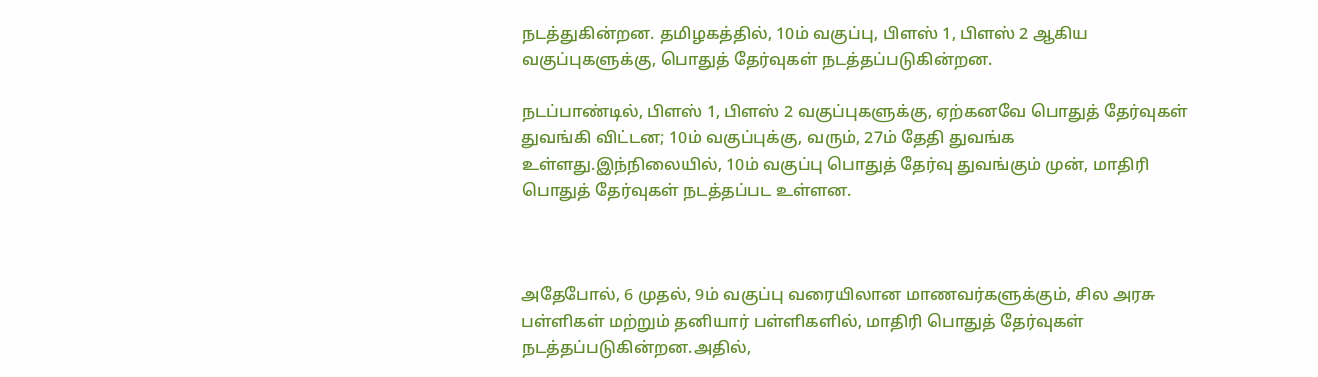நடத்துகின்றன. தமிழகத்தில், 10ம் வகுப்பு, பிளஸ் 1, பிளஸ் 2 ஆகிய வகுப்புகளுக்கு, பொதுத் தேர்வுகள் நடத்தப்படுகின்றன.

நடப்பாண்டில், பிளஸ் 1, பிளஸ் 2 வகுப்புகளுக்கு, ஏற்கனவே பொதுத் தேர்வுகள் துவங்கி விட்டன; 10ம் வகுப்புக்கு, வரும், 27ம் தேதி துவங்க உள்ளது.இந்நிலையில், 10ம் வகுப்பு பொதுத் தேர்வு துவங்கும் முன், மாதிரி பொதுத் தேர்வுகள் நடத்தப்பட உள்ளன.



அதேபோல், 6 முதல், 9ம் வகுப்பு வரையிலான மாணவர்களுக்கும், சில அரசு பள்ளிகள் மற்றும் தனியார் பள்ளிகளில், மாதிரி பொதுத் தேர்வுகள் நடத்தப்படுகின்றன.அதில்,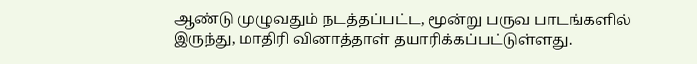ஆண்டு முழுவதும் நடத்தப்பட்ட, மூன்று பருவ பாடங்களில் இருந்து, மாதிரி வினாத்தாள் தயாரிக்கப்பட்டுள்ளது.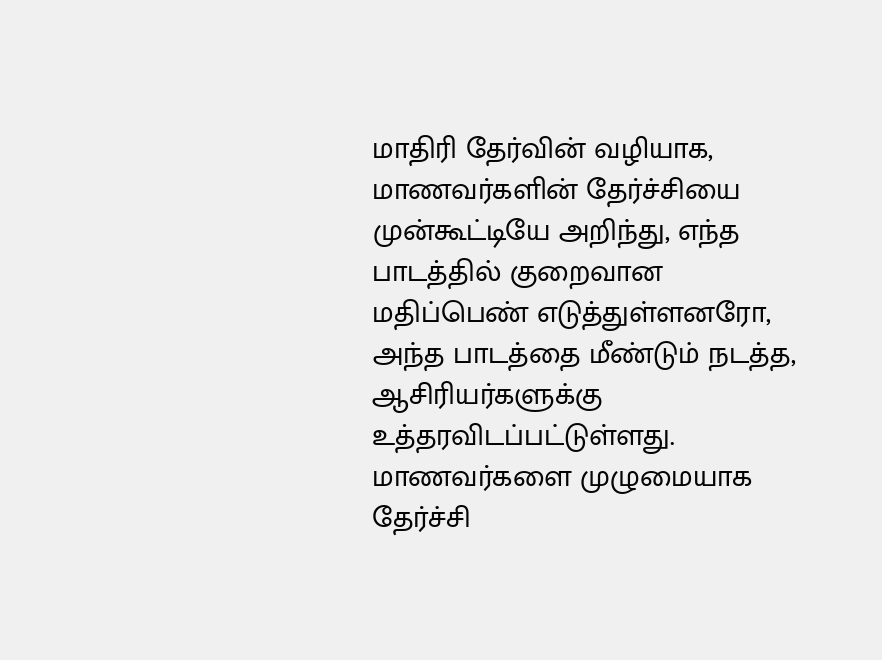மாதிரி தேர்வின் வழியாக, மாணவர்களின் தேர்ச்சியை முன்கூட்டியே அறிந்து, எந்த பாடத்தில் குறைவான மதிப்பெண் எடுத்துள்ளனரோ, அந்த பாடத்தை மீண்டும் நடத்த, ஆசிரியர்களுக்கு உத்தரவிடப்பட்டுள்ளது. மாணவர்களை முழுமையாக தேர்ச்சி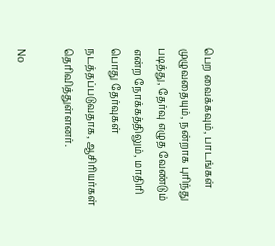பெற வைக்கவும், பாடங்கள் முழுவதையும், நன்றாக புரிந்து படித்து, தேர்வு எழுத வேண்டும் என்ற நோக்கத்திலும், மாதிரி பொது தேர்வுகள் நடத்தப்படுவதாக, ஆசிரியர்கள் தெரிவித்துள்ளனர்.

No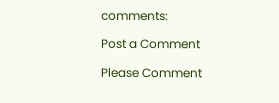comments:

Post a Comment

Please Comment